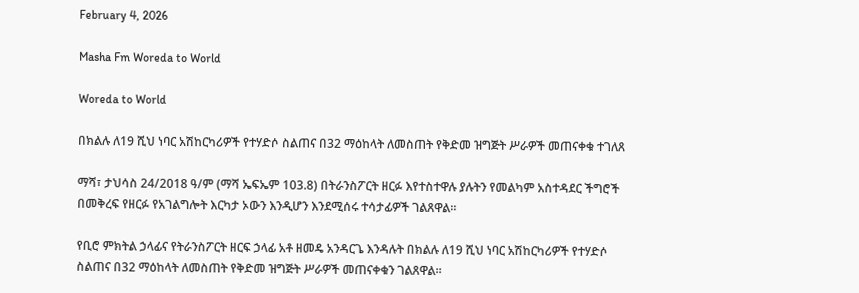February 4, 2026

Masha Fm Woreda to World

Woreda to World

በክልሉ ለ19 ሺህ ነባር አሽከርካሪዎች የተሃድሶ ስልጠና በ32 ማዕከላት ለመስጠት የቅድመ ዝግጅት ሥራዎች መጠናቀቁ ተገለጸ

ማሻ፣ ታህሳስ 24/2018 ዓ/ም (ማሻ ኤፍኤም 103.8) በትራንስፖርት ዘርፉ እየተስተዋሉ ያሉትን የመልካም አስተዳደር ችግሮች በመቅረፍ የዘርፉ የአገልግሎት እርካታ ኦውን እንዲሆን እንደሚሰሩ ተሳታፊዎች ገልጸዋል።

የቢሮ ምክትል ኃላፊና የትራንስፖርት ዘርፍ ኃላፊ አቶ ዘመዴ አንዳርጌ እንዳሉት በክልሉ ለ19 ሺህ ነባር አሽከርካሪዎች የተሃድሶ ስልጠና በ32 ማዕከላት ለመስጠት የቅድመ ዝግጅት ሥራዎች መጠናቀቁን ገልጸዋል።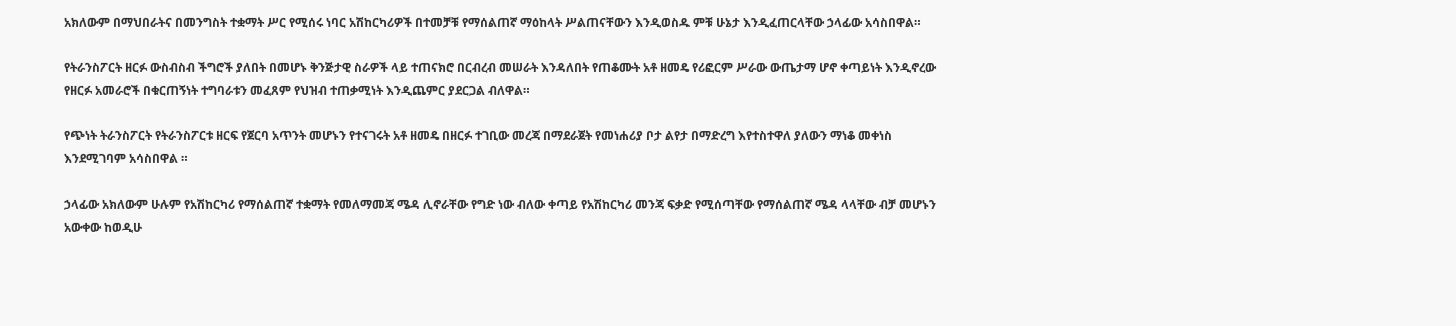አክለውም በማህበራትና በመንግስት ተቋማት ሥር የሚሰሩ ነባር አሽከርካሪዎች በተመቻቹ የማሰልጠኛ ማዕከላት ሥልጠናቸውን እንዲወስዱ ምቹ ሁኔታ እንዲፈጠርላቸው ኃላፊው አሳስበዋል።

የትራንስፖርት ዘርፉ ውስብስብ ችግሮች ያለበት በመሆኑ ቅንጅታዊ ስራዎች ላይ ተጠናክሮ በርብረብ መሠራት እንዳለበት የጠቆሙት አቶ ዘመዴ የሪፎርም ሥራው ውጤታማ ሆኖ ቀጣይነት እንዲኖረው የዘርፉ አመራሮች በቁርጠኝነት ተግባራቱን መፈጸም የህዝብ ተጠቃሚነት እንዲጨምር ያደርጋል ብለዋል።

የጭነት ትራንስፖርት የትራንስፖርቱ ዘርፍ የጀርባ አጥንት መሆኑን የተናገሩት አቶ ዘመዴ በዘርፉ ተገቢው መረጃ በማደራጀት የመነሐሪያ ቦታ ልየታ በማድረግ እየተስተዋለ ያለውን ማነቆ መቀነስ እንደሚገባም አሳስበዋል ።

ኃላፊው አክለውም ሁሉም የአሽከርካሪ የማሰልጠኛ ተቋማት የመለማመጃ ሜዳ ሊኖራቸው የግድ ነው ብለው ቀጣይ የአሽከርካሪ መንጃ ፍቃድ የሚሰጣቸው የማሰልጠኛ ሜዳ ላላቸው ብቻ መሆኑን አውቀው ከወዲሁ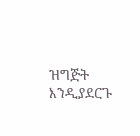ዝግጅት እንዲያደርጉ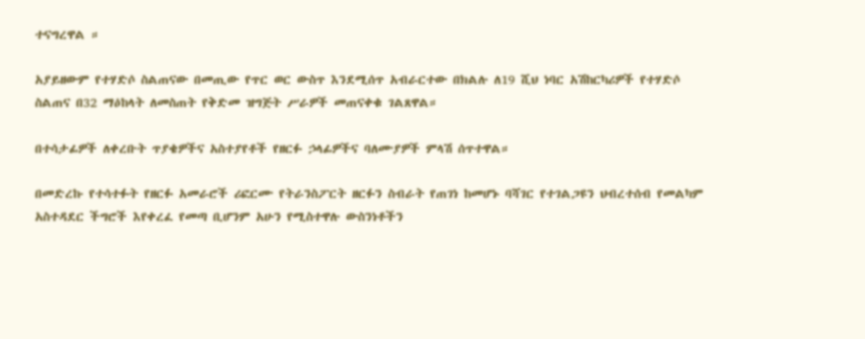ተናግረዋል ።

አያይዘውም የተሃድሶ ስልጠናው በመጢው የጥር ወር ውስጥ እንደሚሰጥ አብራርተው በክልሉ ለ19 ሺህ ነባር አሽከርካሪዎች የተሃድሶ ስልጠና በ32 ማዕከላት ለመስጠት የቅድመ ዝግጅት ሥራዎች መጠናቀቁ ገልጸዋል።

በተሳታፊዎች ለቀረቡት ጥያቄዎችና አስተያየቶች የዘርፉ ኃላፊዎችና ባለሙያዎች ምላሽ ሰጥተዋል።

በመድረኩ የተሳተፉት የዘርፉ አመራሮች ሪፎርሙ የትራንስፖርት ዘርፉን ስብራት የጠገነ ከመሆኑ ባሻገር የተገልጋዩን ህብረተሰብ የመልካም አስተዳደር ችግሮች እየቀረፈ የመጣ ቢሆንም አሁን የሚስተዋሉ ውስንነቶችን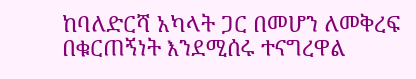ከባለድርሻ አካላት ጋር በመሆን ለመቅረፍ በቁርጠኝነት እንደሚሰሩ ተናግረዋል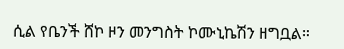ሲል የቤንች ሸኮ ዞን መንግስት ኮሙኒኬሽን ዘግቧል።